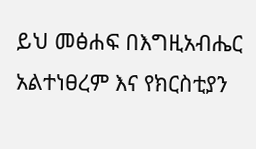ይህ መፅሐፍ በእግዚአብሔር አልተነፀረም እና የክርስቲያን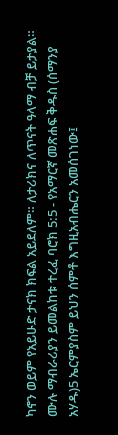ካኖን ወይም የአይሁድ ታናክ ክፍል አይደለም። ለታሪክና ለጥናት ዓላማ ብቻ ይታያል። ሙሉ ማብራሪያን ይመልከቱ ተረፈ ባሮክ 5:5 - የአማርኛ መጽሐፍ ቅዱስ (ሰማንያ አሃዱ)5 ኤርምያስም ይህን ሰምቶ እግዚአብሔርን አመሰገነው፤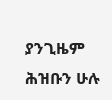ያንጊዜም ሕዝቡን ሁሉ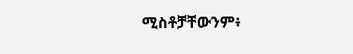ሚስቶቻቸውንም፥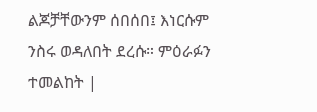ልጆቻቸውንም ሰበሰበ፤ እነርሱም ንስሩ ወዳለበት ደረሱ። ምዕራፉን ተመልከት |